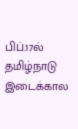பிப்.17ல் தமிழ்நாடு இடைக்கால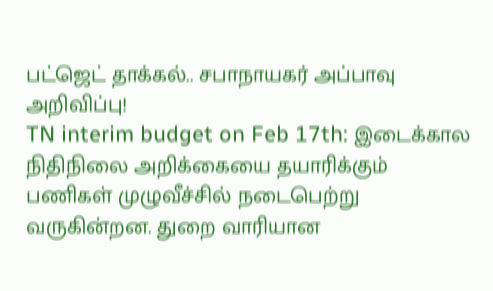பட்ஜெட் தாக்கல்.. சபாநாயகர் அப்பாவு அறிவிப்பு!
TN interim budget on Feb 17th: இடைக்கால நிதிநிலை அறிக்கையை தயாரிக்கும் பணிகள் முழுவீச்சில் நடைபெற்று வருகின்றன. துறை வாரியான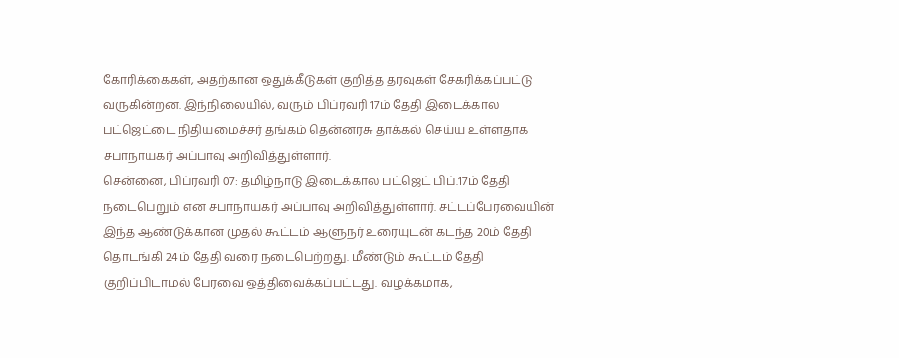கோரிக்கைகள், அதற்கான ஒதுக்கீடுகள் குறித்த தரவுகள் சேகரிக்கப்பட்டு வருகின்றன. இந்நிலையில், வரும் பிப்ரவரி 17ம் தேதி இடைக்கால பட்ஜெட்டை நிதியமைச்சர் தங்கம் தென்னரசு தாக்கல் செய்ய உள்ளதாக சபாநாயகர் அப்பாவு அறிவித்துள்ளார்.
சென்னை, பிப்ரவரி 07: தமிழ்நாடு இடைக்கால பட்ஜெட் பிப்.17ம் தேதி நடைபெறும் என சபாநாயகர் அப்பாவு அறிவித்துள்ளார். சட்டப்பேரவையின் இந்த ஆண்டுக்கான முதல் கூட்டம் ஆளுநர் உரையுடன் கடந்த 20ம் தேதி தொடங்கி 24ம் தேதி வரை நடைபெற்றது. மீண்டும் கூட்டம் தேதி குறிப்பிடாமல் பேரவை ஒத்திவைக்கப்பட்டது. வழக்கமாக,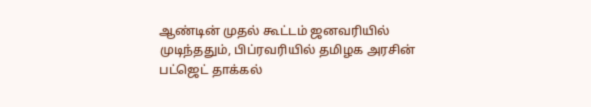ஆண்டின் முதல் கூட்டம் ஜனவரியில் முடிந்ததும், பிப்ரவரியில் தமிழக அரசின் பட்ஜெட் தாக்கல்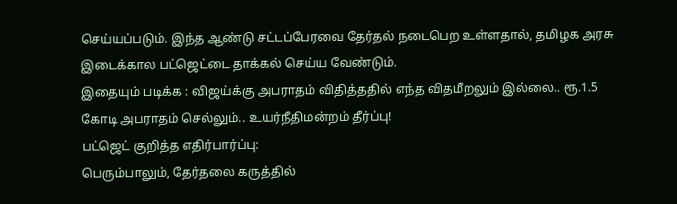செய்யப்படும். இந்த ஆண்டு சட்டப்பேரவை தேர்தல் நடைபெற உள்ளதால், தமிழக அரசு இடைக்கால பட்ஜெட்டை தாக்கல் செய்ய வேண்டும்.
இதையும் படிக்க : விஜய்க்கு அபராதம் விதித்ததில் எந்த விதமீறலும் இல்லை.. ரூ.1.5 கோடி அபராதம் செல்லும்.. உயர்நீதிமன்றம் தீர்ப்பு!
பட்ஜெட் குறித்த எதிர்பார்ப்பு:
பெரும்பாலும், தேர்தலை கருத்தில்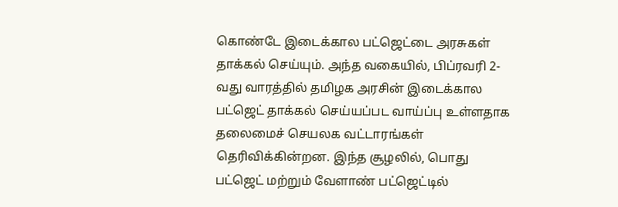கொண்டே இடைக்கால பட்ஜெட்டை அரசுகள் தாக்கல் செய்யும். அந்த வகையில், பிப்ரவரி 2-வது வாரத்தில் தமிழக அரசின் இடைக்கால பட்ஜெட் தாக்கல் செய்யப்பட வாய்ப்பு உள்ளதாக தலைமைச் செயலக வட்டாரங்கள் தெரிவிக்கின்றன. இந்த சூழலில், பொது பட்ஜெட் மற்றும் வேளாண் பட்ஜெட்டில்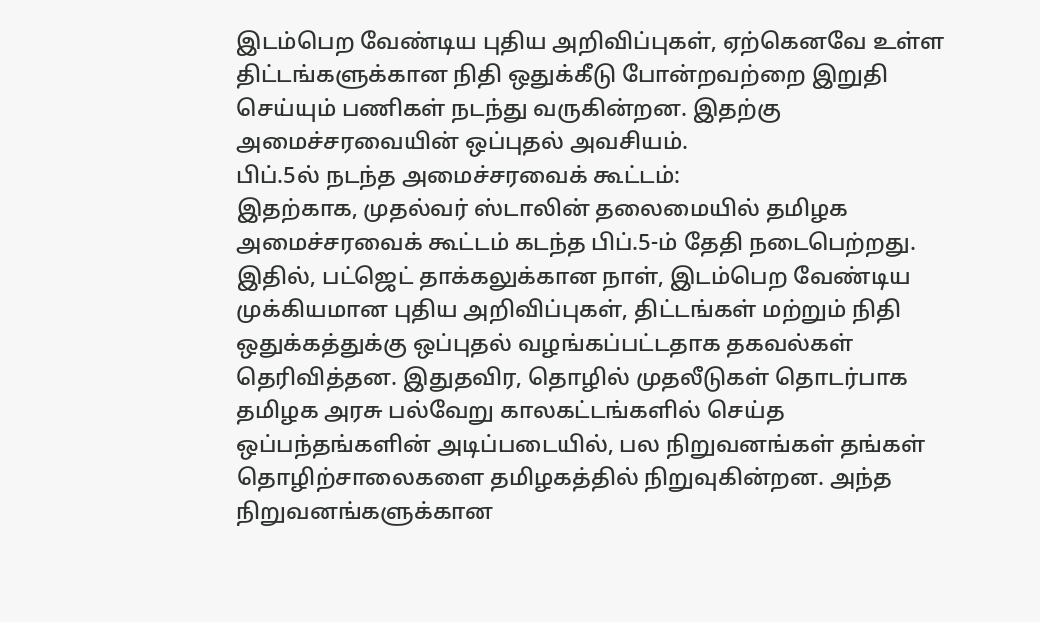இடம்பெற வேண்டிய புதிய அறிவிப்புகள், ஏற்கெனவே உள்ள திட்டங்களுக்கான நிதி ஒதுக்கீடு போன்றவற்றை இறுதி செய்யும் பணிகள் நடந்து வருகின்றன. இதற்கு அமைச்சரவையின் ஒப்புதல் அவசியம்.
பிப்.5ல் நடந்த அமைச்சரவைக் கூட்டம்:
இதற்காக, முதல்வர் ஸ்டாலின் தலைமையில் தமிழக அமைச்சரவைக் கூட்டம் கடந்த பிப்.5-ம் தேதி நடைபெற்றது. இதில், பட்ஜெட் தாக்கலுக்கான நாள், இடம்பெற வேண்டிய முக்கியமான புதிய அறிவிப்புகள், திட்டங்கள் மற்றும் நிதி ஒதுக்கத்துக்கு ஒப்புதல் வழங்கப்பட்டதாக தகவல்கள் தெரிவித்தன. இதுதவிர, தொழில் முதலீடுகள் தொடர்பாக தமிழக அரசு பல்வேறு காலகட்டங்களில் செய்த ஒப்பந்தங்களின் அடிப்படையில், பல நிறுவனங்கள் தங்கள் தொழிற்சாலைகளை தமிழகத்தில் நிறுவுகின்றன. அந்த நிறுவனங்களுக்கான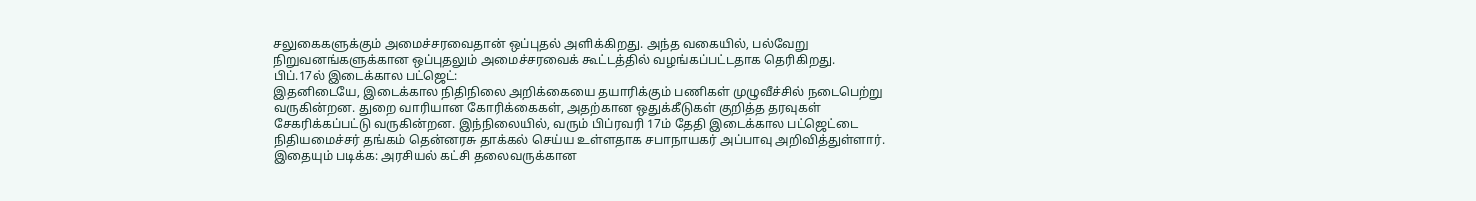சலுகைகளுக்கும் அமைச்சரவைதான் ஒப்புதல் அளிக்கிறது. அந்த வகையில், பல்வேறு நிறுவனங்களுக்கான ஒப்புதலும் அமைச்சரவைக் கூட்டத்தில் வழங்கப்பட்டதாக தெரிகிறது.
பிப்.17ல் இடைக்கால பட்ஜெட்:
இதனிடையே, இடைக்கால நிதிநிலை அறிக்கையை தயாரிக்கும் பணிகள் முழுவீச்சில் நடைபெற்று வருகின்றன. துறை வாரியான கோரிக்கைகள், அதற்கான ஒதுக்கீடுகள் குறித்த தரவுகள் சேகரிக்கப்பட்டு வருகின்றன. இந்நிலையில், வரும் பிப்ரவரி 17ம் தேதி இடைக்கால பட்ஜெட்டை நிதியமைச்சர் தங்கம் தென்னரசு தாக்கல் செய்ய உள்ளதாக சபாநாயகர் அப்பாவு அறிவித்துள்ளார்.
இதையும் படிக்க: அரசியல் கட்சி தலைவருக்கான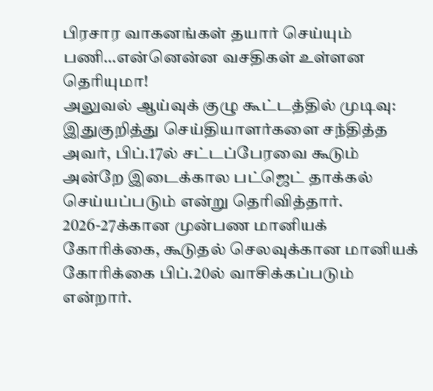பிரசார வாகனங்கள் தயார் செய்யும் பணி…என்னென்ன வசதிகள் உள்ளன தெரியுமா!
அலுவல் ஆய்வுக் குழு கூட்டத்தில் முடிவு:
இதுகுறித்து செய்தியாளர்களை சந்தித்த அவர், பிப்.17ல் சட்டப்பேரவை கூடும் அன்றே இடைக்கால பட்ஜெட் தாக்கல் செய்யப்படும் என்று தெரிவித்தார். 2026-27க்கான முன்பண மானியக் கோரிக்கை, கூடுதல் செலவுக்கான மானியக் கோரிக்கை பிப்.20ல் வாசிக்கப்படும் என்றார்.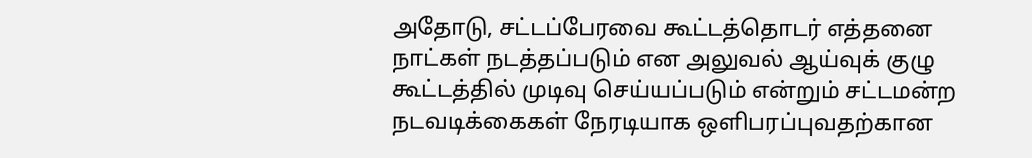அதோடு, சட்டப்பேரவை கூட்டத்தொடர் எத்தனை நாட்கள் நடத்தப்படும் என அலுவல் ஆய்வுக் குழு கூட்டத்தில் முடிவு செய்யப்படும் என்றும் சட்டமன்ற நடவடிக்கைகள் நேரடியாக ஒளிபரப்புவதற்கான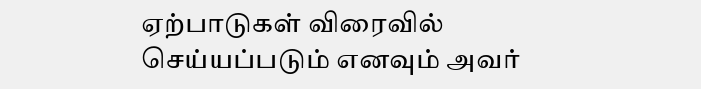ஏற்பாடுகள் விரைவில் செய்யப்படும் எனவும் அவர்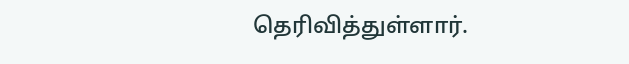தெரிவித்துள்ளார்.